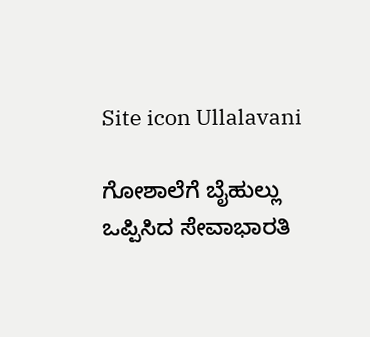Site icon Ullalavani

ಗೋಶಾಲೆಗೆ ಬೈಹುಲ್ಲು ಒಪ್ಪಿಸಿದ ಸೇವಾಭಾರತಿ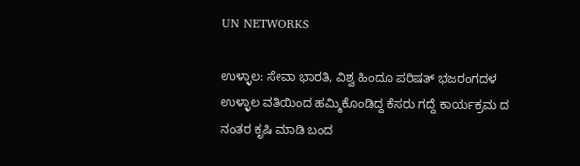UN NETWORKS

ಉಳ್ಳಾಲ: ಸೇವಾ ಭಾರತಿ, ವಿಶ್ವ ಹಿಂದೂ ಪರಿಷತ್ ಭಜರಂಗದಳ ಉಳ್ಳಾಲ ವತಿಯಿಂದ ಹಮ್ಮಿಕೊಂಡಿದ್ದ ಕೆಸರು ಗದ್ದೆ ಕಾರ್ಯಕ್ರಮ ದ ನಂತರ ಕೃಷಿ ಮಾಡಿ ಬಂದ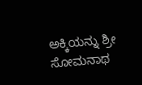ಅಕ್ಕಿಯನ್ನು ಶ್ರೀ ಸೋಮನಾಥ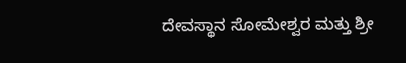ದೇವಸ್ಥಾನ ಸೋಮೇಶ್ವರ ಮತ್ತು ಶ್ರೀ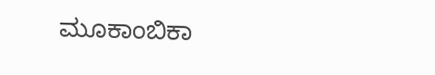ಮೂಕಾಂಬಿಕಾ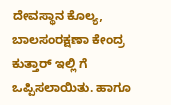ದೇವಸ್ಥಾನ ಕೊಲ್ಯ, ಬಾಲಸಂರಕ್ಷಣಾ ಕೇಂದ್ರ ಕುತ್ತಾರ್ ಇಲ್ಲಿ ಗೆ ಒಪ್ಪಿಸಲಾಯಿತು. ಹಾಗೂ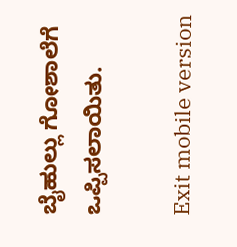ಬೈಹುಲ್ಲು ಗೋಶಾಲೆಗೆ ಒಪ್ಪಿಸಲಾಯಿತು.

Exit mobile version